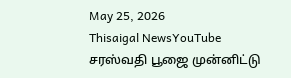May 25, 2026
Thisaigal NewsYouTube
சரஸ்வதி பூஜை முன்னிட்டு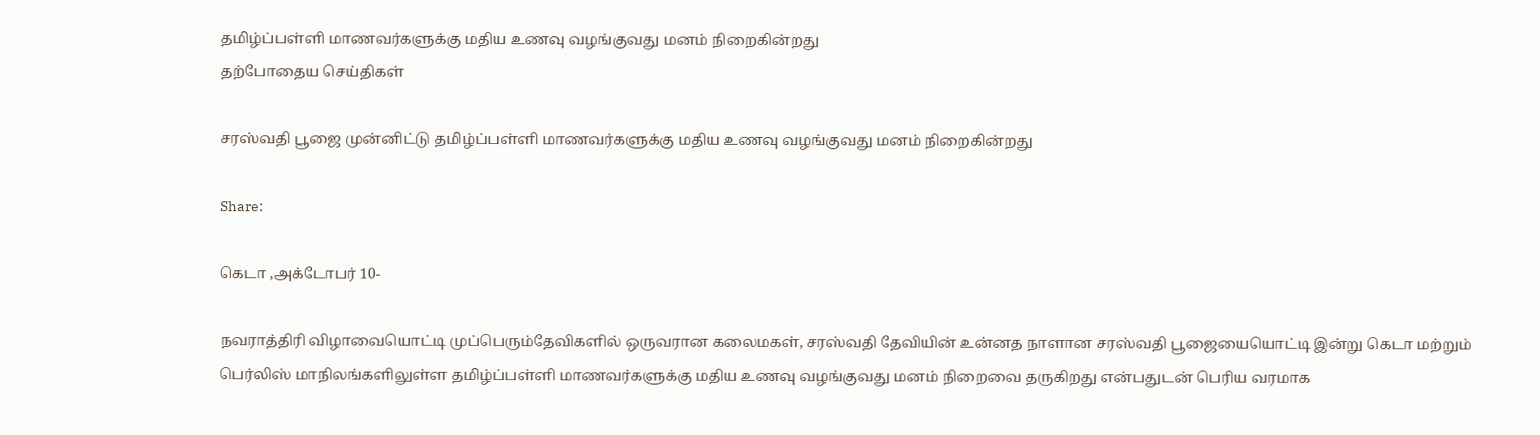தமிழ்ப்பள்ளி மாணவர்களுக்கு மதிய உணவு வழங்குவது மனம் நிறைகின்றது
தற்போதைய செய்திகள்

சரஸ்வதி பூஜை முன்னிட்டு தமிழ்ப்பள்ளி மாணவர்களுக்கு மதிய உணவு வழங்குவது மனம் நிறைகின்றது

Share:

கெடா ,அக்டோபர் 10-

நவராத்திரி விழாவையொட்டி முப்பெரும்தேவிகளில் ஒருவரான கலைமகள், சரஸ்வதி தேவியின் உன்னத நாளான சரஸ்வதி பூஜையையொட்டி இன்று கெடா மற்றும் பெர்லிஸ் மாநிலங்களிலுள்ள தமிழ்ப்பள்ளி மாணவர்களுக்கு மதிய உணவு வழங்குவது மனம் நிறைவை தருகிறது என்பதுடன் பெரிய வரமாக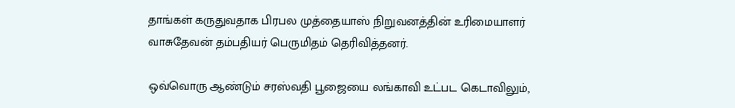தாங்கள் கருதுவதாக பிரபல முத்தையாஸ் நிறுவனத்தின் உரிமையாளர் வாசுதேவன் தம்பதியர் பெருமிதம் தெரிவித்தனர்.

ஒவ்வொரு ஆண்டும் சரஸ்வதி பூஜையை லங்காவி உட்பட கெடாவிலும்,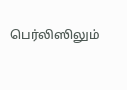பெர்லிஸிலும்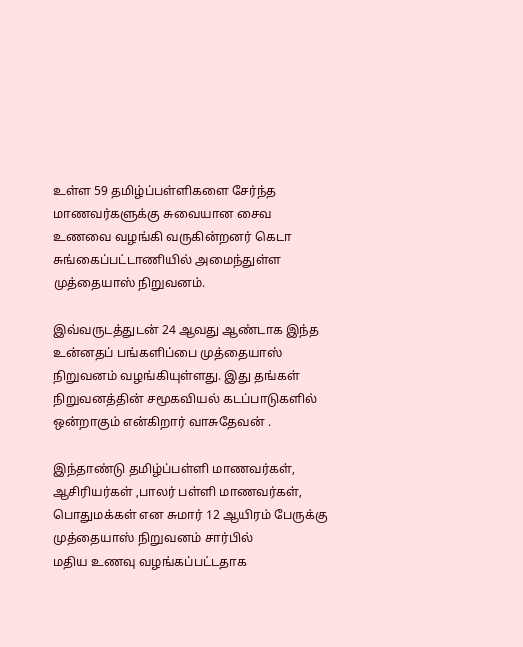உள்ள 59 தமிழ்ப்பள்ளிகளை சேர்ந்த மாணவர்களுக்கு சுவையான சைவ உணவை வழங்கி வருகின்றனர் கெடா சுங்கைப்பட்டாணியில் அமைந்துள்ள முத்தையாஸ் நிறுவனம்.

இவ்வருடத்துடன் 24 ஆவது ஆண்டாக இந்த உன்னதப் பங்களிப்பை முத்தையாஸ் நிறுவனம் வழங்கியுள்ளது. இது தங்கள் நிறுவனத்தின் சமூகவியல் கடப்பாடுகளில் ஒன்றாகும் என்கிறார் வாசுதேவன் .

இந்தாண்டு தமிழ்ப்பள்ளி மாணவர்கள், ஆசிரியர்கள் ,பாலர் பள்ளி மாணவர்கள், பொதுமக்கள் என சுமார் 12 ஆயிரம் பேருக்கு முத்தையாஸ் நிறுவனம் சார்பில்
மதிய உணவு வழங்கப்பட்டதாக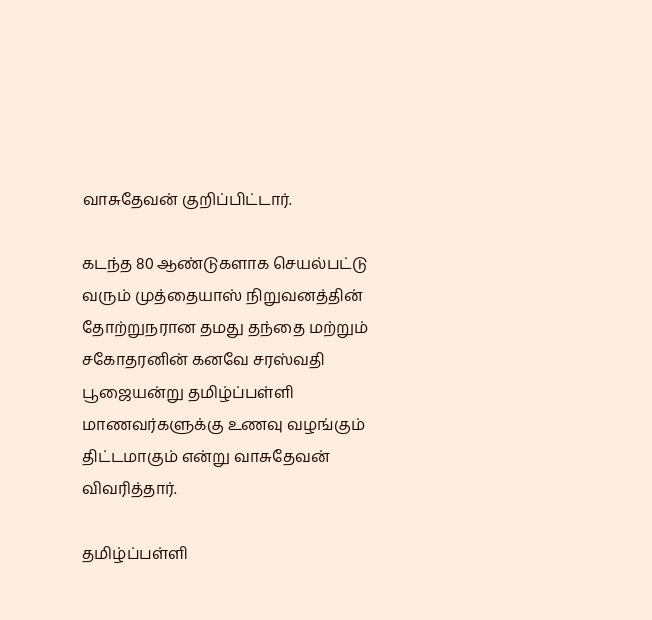வாசுதேவன் குறிப்பிட்டார்.

கடந்த 80 ஆண்டுகளாக செயல்பட்டு வரும் முத்தையாஸ் நிறுவனத்தின் தோற்றுநரான தமது தந்தை மற்றும் சகோதரனின் கனவே சரஸ்வதி பூஜையன்று தமிழ்ப்பள்ளி மாணவர்களுக்கு உணவு வழங்கும் திட்டமாகும் என்று வாசுதேவன் விவரித்தார்.

தமிழ்ப்பள்ளி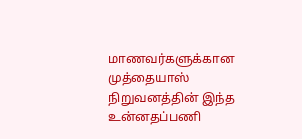மாணவர்களுக்கான முத்தையாஸ் நிறுவனத்தின் இந்த உன்னதப்பணி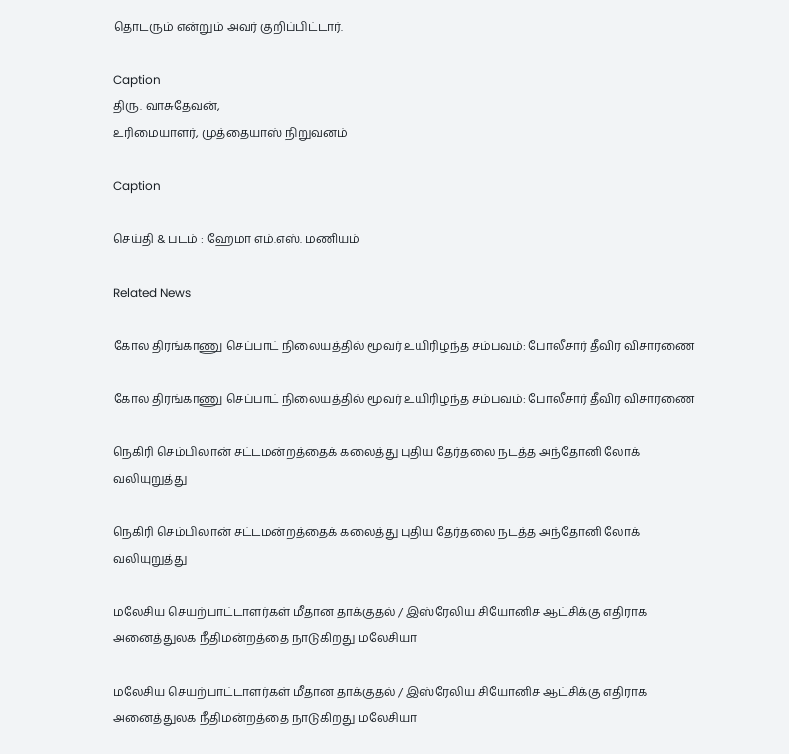தொடரும் என்றும் அவர் குறிப்பிட்டார்.

Caption
திரு. வாசுதேவன்,
உரிமையாளர், முத்தையாஸ் நிறுவனம்

Caption

செய்தி & படம் : ஹேமா எம்.எஸ். மணியம்

Related News

கோல திரங்காணு செப்பாட் நிலையத்தில் மூவர் உயிரிழந்த சம்பவம்: போலீசார் தீவிர விசாரணை

கோல திரங்காணு செப்பாட் நிலையத்தில் மூவர் உயிரிழந்த சம்பவம்: போலீசார் தீவிர விசாரணை

நெகிரி செம்பிலான் சட்டமன்றத்தைக் கலைத்து புதிய தேர்தலை நடத்த அந்தோனி லோக் வலியுறுத்து

நெகிரி செம்பிலான் சட்டமன்றத்தைக் கலைத்து புதிய தேர்தலை நடத்த அந்தோனி லோக் வலியுறுத்து

மலேசிய செயற்பாட்டாளர்கள் மீதான தாக்குதல் / இஸ்ரேலிய சியோனிச ஆட்சிக்கு எதிராக அனைத்துலக நீதிமன்றத்தை நாடுகிறது மலேசியா

மலேசிய செயற்பாட்டாளர்கள் மீதான தாக்குதல் / இஸ்ரேலிய சியோனிச ஆட்சிக்கு எதிராக அனைத்துலக நீதிமன்றத்தை நாடுகிறது மலேசியா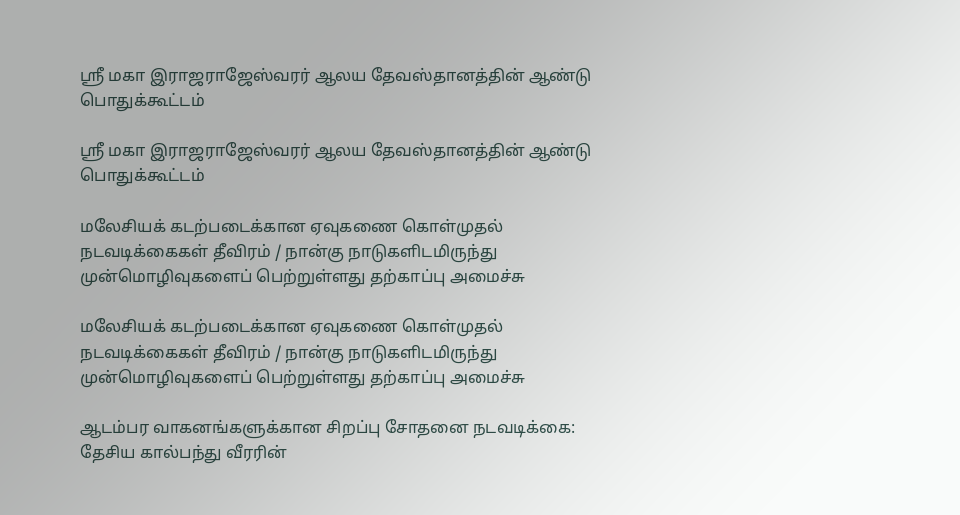ஸ்ரீ மகா இராஜராஜேஸ்வரர் ஆலய தேவஸ்தானத்தின் ஆண்டு பொதுக்கூட்டம்

ஸ்ரீ மகா இராஜராஜேஸ்வரர் ஆலய தேவஸ்தானத்தின் ஆண்டு பொதுக்கூட்டம்

மலேசியக் கடற்படைக்கான ஏவுகணை கொள்முதல் நடவடிக்கைகள் தீவிரம் / நான்கு நாடுகளிடமிருந்து முன்மொழிவுகளைப் பெற்றுள்ளது தற்காப்பு அமைச்சு

மலேசியக் கடற்படைக்கான ஏவுகணை கொள்முதல் நடவடிக்கைகள் தீவிரம் / நான்கு நாடுகளிடமிருந்து முன்மொழிவுகளைப் பெற்றுள்ளது தற்காப்பு அமைச்சு

ஆடம்பர வாகனங்களுக்கான சிறப்பு சோதனை நடவடிக்கை: தேசிய கால்பந்து வீரரின்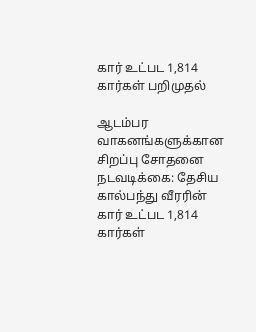கார் உட்பட 1,814 கார்கள் பறிமுதல்

ஆடம்பர வாகனங்களுக்கான சிறப்பு சோதனை நடவடிக்கை: தேசிய கால்பந்து வீரரின் கார் உட்பட 1,814 கார்கள்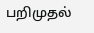பறிமுதல்